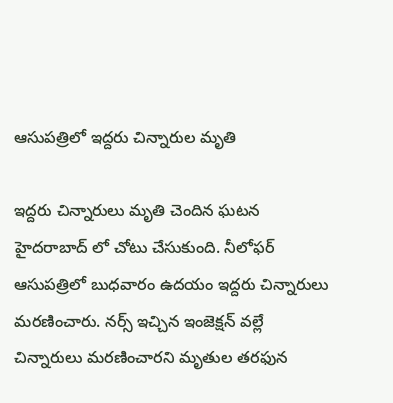ఆసుపత్రిలో ఇద్దరు చిన్నారుల మృతి

ఇద్ద‌రు చిన్నారులు మృతి చెందిన ఘ‌ట‌న హైదరాబాద్ లో చోటు చేసుకుంది. నీలోఫ‌ర్‌ ఆసుపత్రిలో బుధవారం ఉదయం ఇద్దరు చిన్నారులు మరణించారు. న‌ర్స్‌ ఇచ్చిన ఇంజెక్ష‌న్‌ వల్లే చిన్నారులు మరణించారని మృతుల త‌ర‌ఫున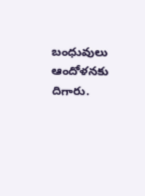బంధువులు ఆందోళనకు దిగారు.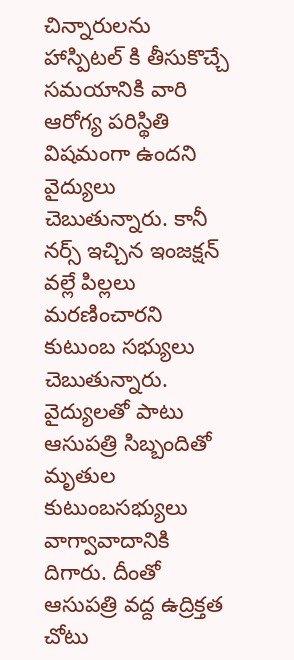చిన్నారులను హాస్పిట‌ల్ కి తీసుకొచ్చే సమయానికి వారి ఆరోగ్య పరిస్థితి విషమంగా ఉందని వైద్యులు చెబుతున్నారు. కానీ నర్స్ ఇచ్చిన ఇంజక్షన్ వల్లే పిల్లలు మరణించారని కుటుంబ సభ్యులు చెబుతున్నారు. వైద్యులతో పాటు ఆసుపత్రి సిబ్బందితో మృతుల కుటుంబసభ్యులు వాగ్వావాదానికి దిగారు. దీంతో ఆసుపత్రి వద్ద ఉద్రిక్తత చోటు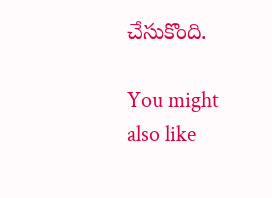చేసుకొంది.

You might also like